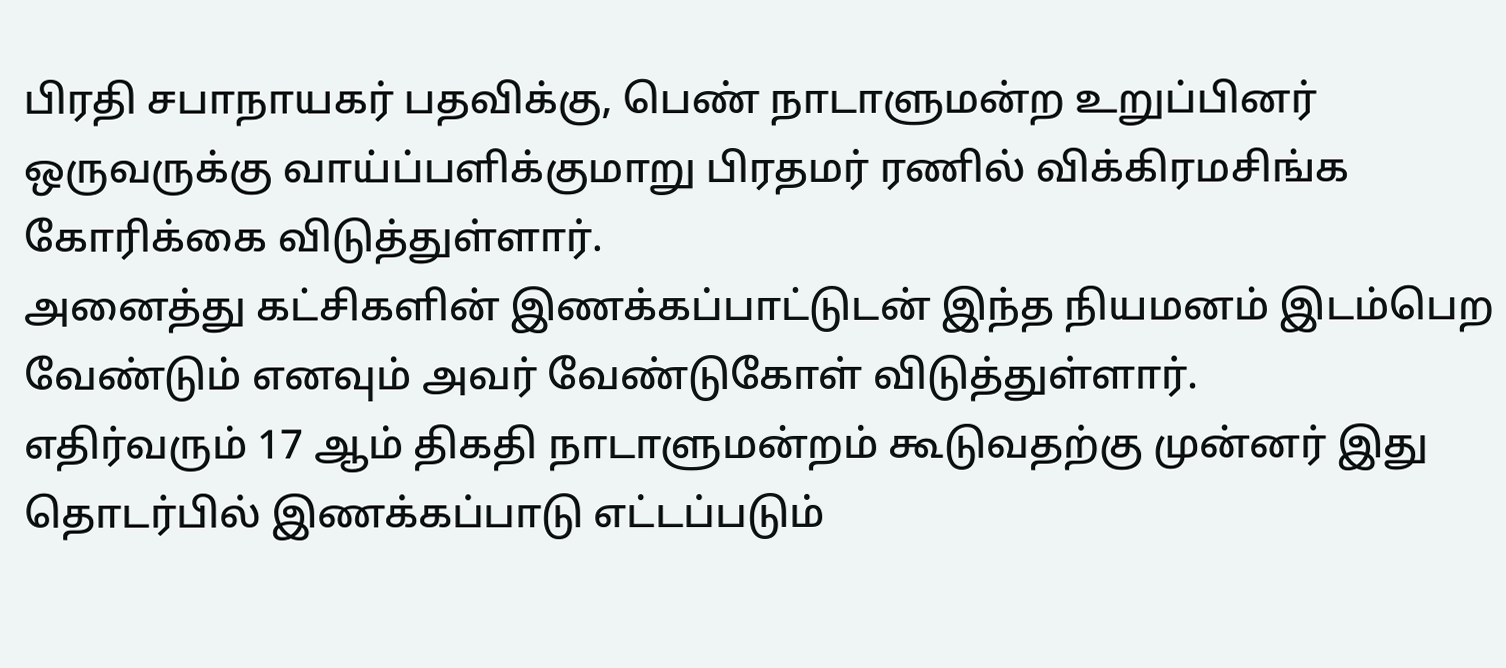பிரதி சபாநாயகர் பதவிக்கு, பெண் நாடாளுமன்ற உறுப்பினர் ஒருவருக்கு வாய்ப்பளிக்குமாறு பிரதமர் ரணில் விக்கிரமசிங்க கோரிக்கை விடுத்துள்ளார்.
அனைத்து கட்சிகளின் இணக்கப்பாட்டுடன் இந்த நியமனம் இடம்பெற வேண்டும் எனவும் அவர் வேண்டுகோள் விடுத்துள்ளார்.
எதிர்வரும் 17 ஆம் திகதி நாடாளுமன்றம் கூடுவதற்கு முன்னர் இது தொடர்பில் இணக்கப்பாடு எட்டப்படும்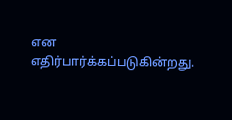என எதிர்பார்க்கப்படுகின்றது.